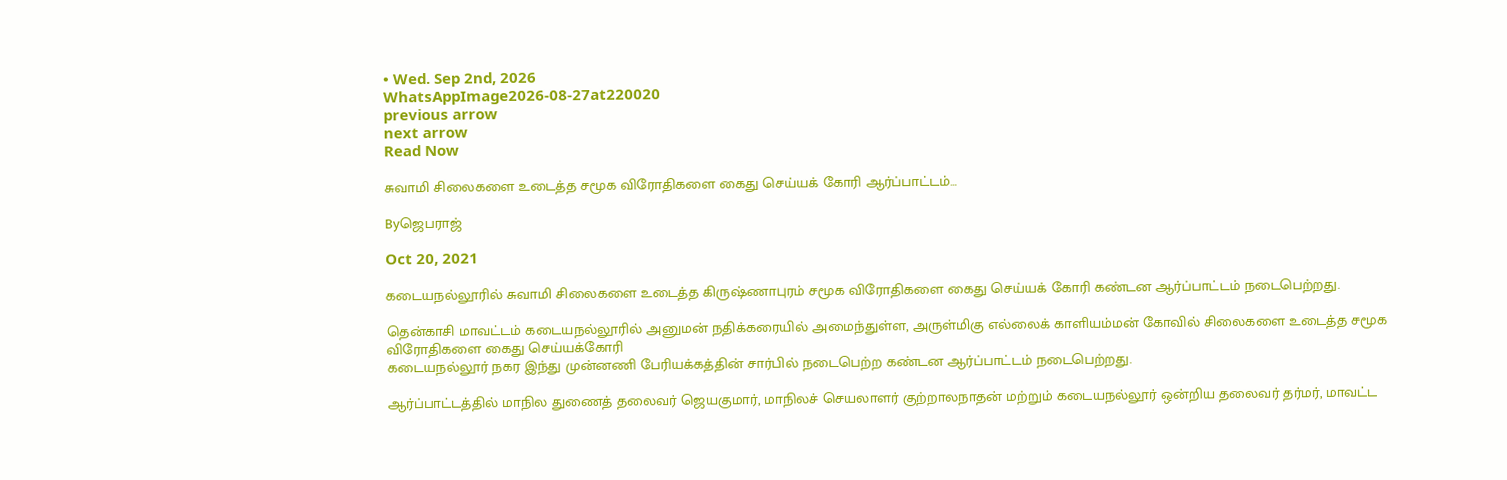• Wed. Sep 2nd, 2026
WhatsAppImage2026-08-27at220020
previous arrow
next arrow
Read Now

சுவாமி சிலைகளை உடைத்த சமூக விரோதிகளை கைது செய்யக் கோரி ஆர்ப்பாட்டம்…

Byஜெபராஜ்

Oct 20, 2021

கடையநல்லூரில் சுவாமி சிலைகளை உடைத்த கிருஷ்ணாபுரம் சமூக விரோதிகளை கைது செய்யக் கோரி கண்டன ஆர்ப்பாட்டம் நடைபெற்றது.

தென்காசி மாவட்டம் கடையநல்லூரில் அனுமன் நதிக்கரையில் அமைந்துள்ள, அருள்மிகு எல்லைக் காளியம்மன் கோவில் சிலைகளை உடைத்த சமூக விரோதிகளை கைது செய்யக்கோரி
கடையநல்லூர் நகர இந்து முன்னணி பேரியக்கத்தின் சார்பில் நடைபெற்ற கண்டன ஆர்ப்பாட்டம் நடைபெற்றது.

ஆர்ப்பாட்டத்தில் மாநில துணைத் தலைவர் ஜெயகுமார், மாநிலச் செயலாளர் குற்றாலநாதன் மற்றும் கடையநல்லூர் ஒன்றிய தலைவர் தர்மர், மாவட்ட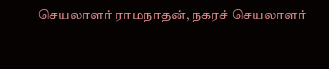செயலாளர் ராமநாதன், நகரச் செயலாளர்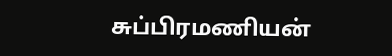சுப்பிரமணியன்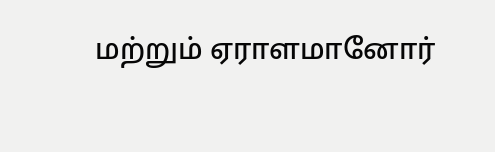மற்றும் ஏராளமானோர்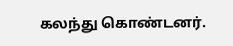கலந்து கொண்டனர்.